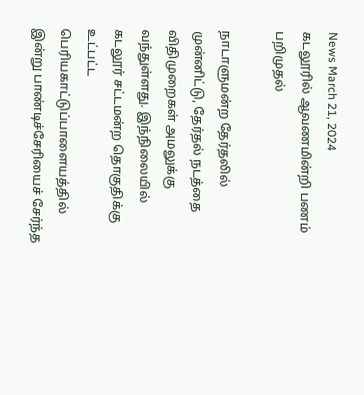News March 21, 2024
கடலூரில் ஆவணமின்றி பணம் பறிமுதல்

நாடாளுமன்ற தேர்தலில் முன்னிட்டு, தேர்தல் நடத்தை விதிமுறைகள் அமலுக்கு வந்துள்ளது. இந்நிலையில் கடலூர் சட்டமன்ற தொகுதிக்கு உட்பட்ட பெரியகாட்டுப்பாளையத்தில் இன்று பாண்டிச்சேரியைச் சேர்ந்த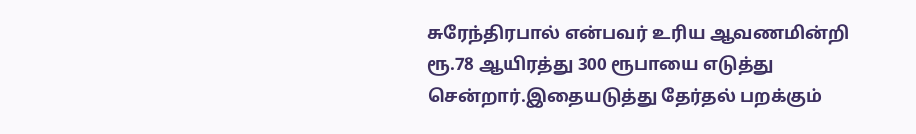சுரேந்திரபால் என்பவர் உரிய ஆவணமின்றி ரூ.78 ஆயிரத்து 300 ரூபாயை எடுத்து சென்றார்.இதையடுத்து தேர்தல் பறக்கும்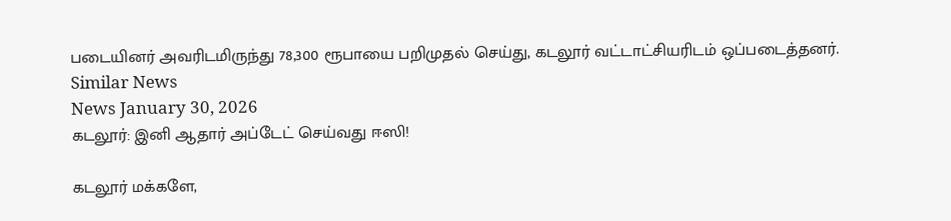படையினர் அவரிடமிருந்து 78,300 ரூபாயை பறிமுதல் செய்து, கடலூர் வட்டாட்சியரிடம் ஒப்படைத்தனர்.
Similar News
News January 30, 2026
கடலூர்: இனி ஆதார் அப்டேட் செய்வது ஈஸி!

கடலூர் மக்களே,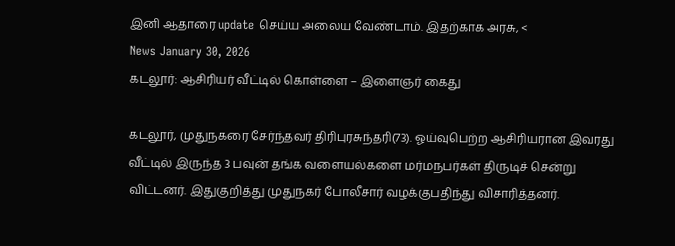இனி ஆதாரை update செய்ய அலைய வேண்டாம். இதற்காக அரசு, <
News January 30, 2026
கடலூர்: ஆசிரியர் வீட்டில் கொள்ளை – இளைஞர் கைது

கடலூர், முதுநகரை சேர்ந்தவர் திரிபுரசுந்தரி(73). ஓய்வுபெற்ற ஆசிரியரான இவரது வீட்டில் இருந்த 3 பவுன் தங்க வளையல்களை மர்மநபர்கள் திருடிச் சென்று விட்டனர். இதுகுறித்து முதுநகர் போலீசார் வழக்குபதிந்து விசாரித்தனர்.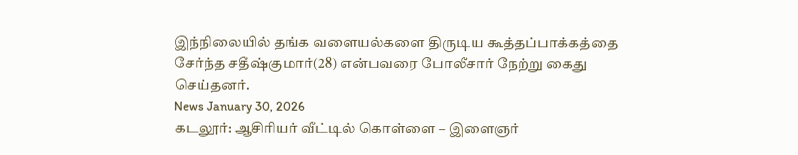இந்நிலையில் தங்க வளையல்களை திருடிய கூத்தப்பாக்கத்தை சேர்ந்த சதீஷ்குமார்(28) என்பவரை போலீசார் நேற்று கைது செய்தனர்.
News January 30, 2026
கடலூர்: ஆசிரியர் வீட்டில் கொள்ளை – இளைஞர்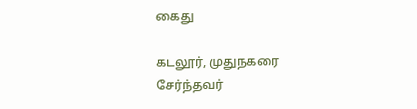கைது

கடலூர், முதுநகரை சேர்ந்தவர்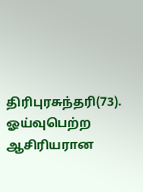திரிபுரசுந்தரி(73). ஓய்வுபெற்ற ஆசிரியரான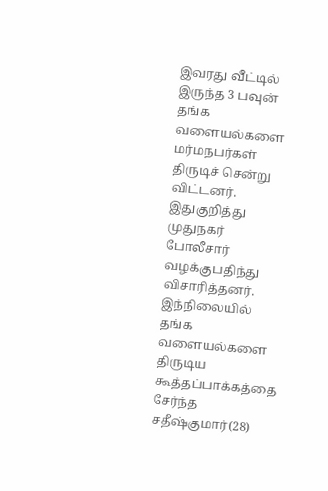இவரது வீட்டில் இருந்த 3 பவுன் தங்க வளையல்களை மர்மநபர்கள் திருடிச் சென்று விட்டனர். இதுகுறித்து முதுநகர் போலீசார் வழக்குபதிந்து விசாரித்தனர். இந்நிலையில் தங்க வளையல்களை திருடிய கூத்தப்பாக்கத்தை சேர்ந்த சதீஷ்குமார்(28)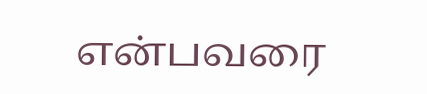என்பவரை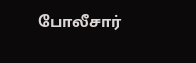போலீசார்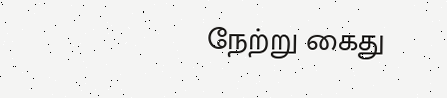நேற்று கைது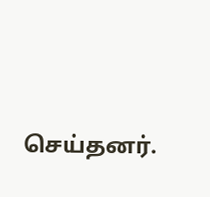செய்தனர்.